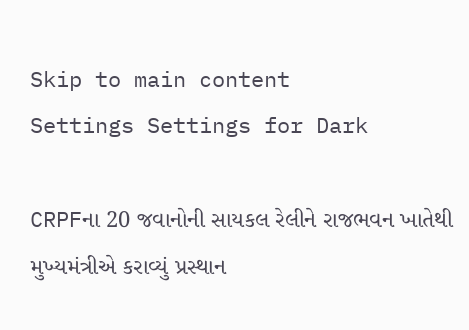Skip to main content
Settings Settings for Dark

CRPFના 20 જવાનોની સાયકલ રેલીને રાજભવન ખાતેથી મુખ્યમંત્રીએ કરાવ્યું પ્રસ્થાન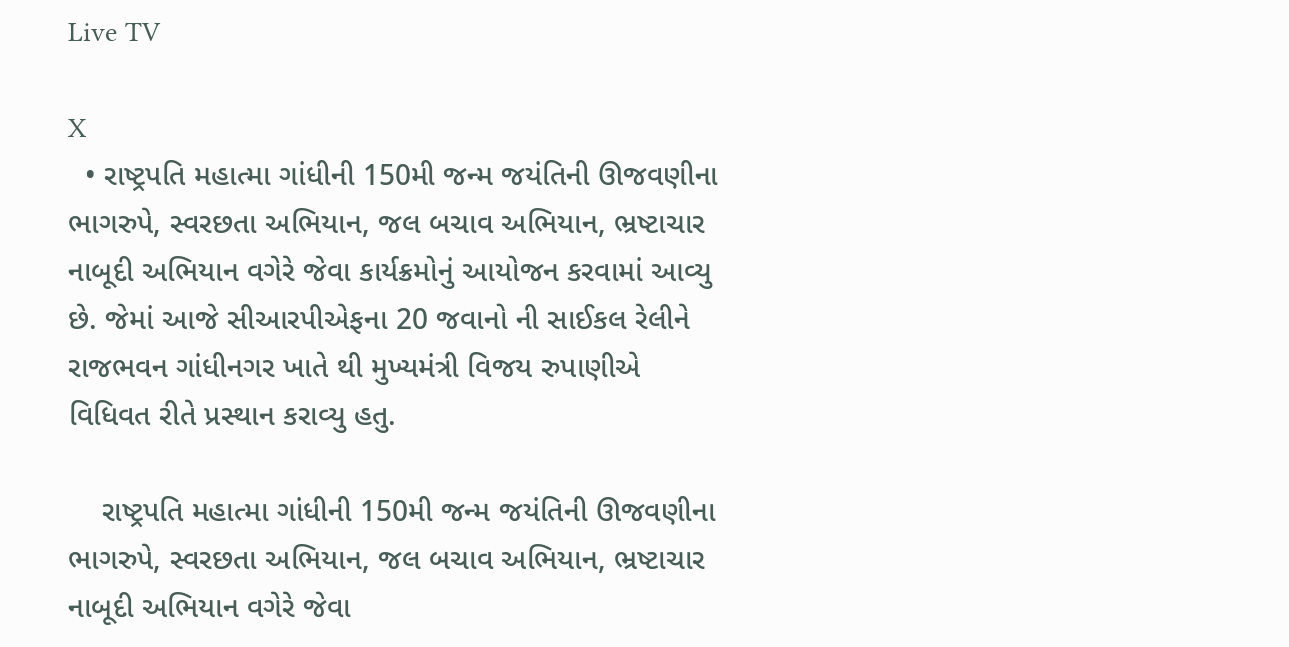Live TV

X
  • રાષ્ટ્રપતિ મહાત્મા ગાંધીની 150મી જન્મ જયંતિની ઊજવણીના ભાગરુપે, સ્વરછતા અભિયાન, જલ બચાવ અભિયાન, ભ્રષ્ટાચાર નાબૂદી અભિયાન વગેરે જેવા કાર્યક્રમોનું આયોજન કરવામાં આવ્યુ છે. જેમાં આજે સીઆરપીએફના 20 જવાનો ની સાઈકલ રેલીને રાજભવન ગાંધીનગર ખાતે થી મુખ્યમંત્રી વિજય રુપાણીએ વિધિવત રીતે પ્રસ્થાન કરાવ્યુ હતુ.

    રાષ્ટ્રપતિ મહાત્મા ગાંધીની 150મી જન્મ જયંતિની ઊજવણીના ભાગરુપે, સ્વરછતા અભિયાન, જલ બચાવ અભિયાન, ભ્રષ્ટાચાર નાબૂદી અભિયાન વગેરે જેવા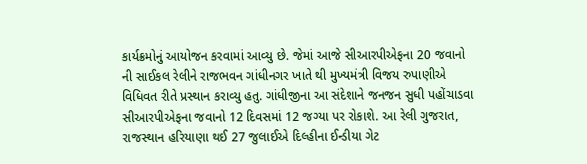કાર્યક્રમોનું આયોજન કરવામાં આવ્યુ છે. જેમાં આજે સીઆરપીએફના 20 જવાનો ની સાઈકલ રેલીને રાજભવન ગાંધીનગર ખાતે થી મુખ્યમંત્રી વિજય રુપાણીએ વિધિવત રીતે પ્રસ્થાન કરાવ્યુ હતુ. ગાંધીજીના આ સંદેશાને જનજન સુધી પહોંચાડવા સીઆરપીએફના જવાનો 12 દિવસમાં 12 જગ્યા પર રોકાશે. આ રેલી ગુજરાત, રાજસ્થાન હરિયાણા થઈ 27 જુલાઈએ દિલ્હીના ઈન્ડીયા ગેટ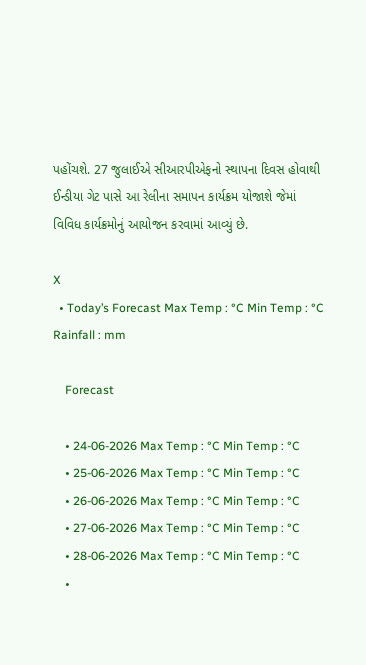પહોંચશે. 27 જુલાઈએ સીઆરપીએફનો સ્થાપના દિવસ હોવાથી ઈન્ડીયા ગેટ પાસે આ રેલીના સમાપન કાર્યક્રમ યોજાશે જેમાં વિવિધ કાર્યક્રમોનું આયોજન કરવામાં આવ્યું છે.

X
  • Today’s Forecast Max Temp : °C Min Temp : °C Rainfall : mm

    Forecast

    • 24-06-2026 Max Temp : °C Min Temp : °C
    • 25-06-2026 Max Temp : °C Min Temp : °C
    • 26-06-2026 Max Temp : °C Min Temp : °C
    • 27-06-2026 Max Temp : °C Min Temp : °C
    • 28-06-2026 Max Temp : °C Min Temp : °C
    •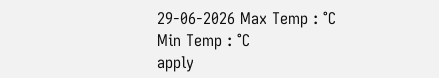29-06-2026 Max Temp : °C Min Temp : °C
apply